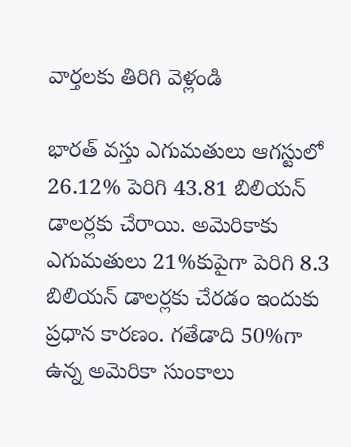వార్తలకు తిరిగి వెళ్లండి

భారత్ వస్తు ఎగుమతులు ఆగస్టులో 26.12% పెరిగి 43.81 బిలియన్ డాలర్లకు చేరాయి. అమెరికాకు ఎగుమతులు 21%కుపైగా పెరిగి 8.3 బిలియన్ డాలర్లకు చేరడం ఇందుకు ప్రధాన కారణం. గతేడాది 50%గా ఉన్న అమెరికా సుంకాలు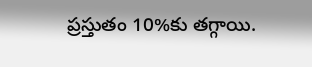ప్రస్తుతం 10%కు తగ్గాయి.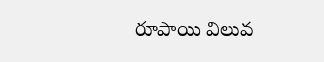రూపాయి విలువ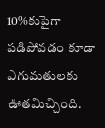10%కుపైగా పడిపోవడం కూడా ఎగుమతులకు ఊతమిచ్చింది.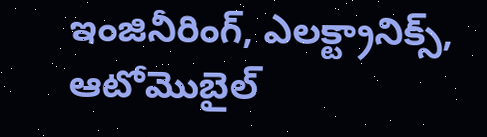ఇంజినీరింగ్, ఎలక్ట్రానిక్స్, ఆటోమొబైల్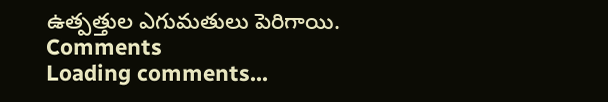ఉత్పత్తుల ఎగుమతులు పెరిగాయి.
Comments
Loading comments...